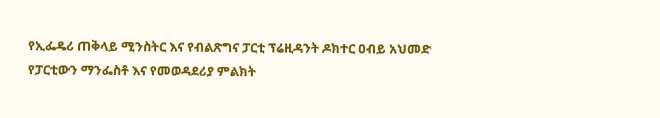የኢፌዴሪ ጠቅላይ ሚንስትር እና የብልጽግና ፓርቲ ፕሬዚዳንት ዶክተር ዐብይ አህመድ የፓርቲውን ማንፌስቶ እና የመወዳደሪያ ምልክት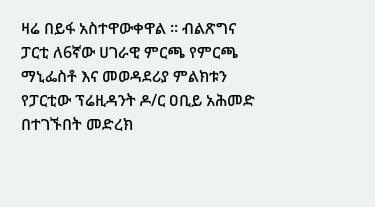ዛሬ በይፋ አስተዋውቀዋል ። ብልጽግና ፓርቲ ለ6ኛው ሀገራዊ ምርጫ የምርጫ ማኒፌስቶ እና መወዳደሪያ ምልክቱን የፓርቲው ፕሬዚዳንት ዶ/ር ዐቢይ አሕመድ በተገኙበት መድረክ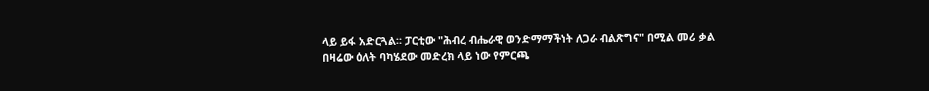ላይ ይፋ አድርጓል። ፓርቲው "ሕብረ ብሔራዊ ወንድማማችነት ለጋራ ብልጽግና" በሚል መሪ ቃል በዛሬው ዕለት ባካሄደው መድረክ ላይ ነው የምርጫ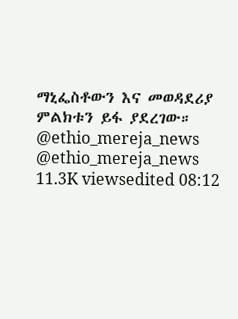ማኒፌስቶውን እና መወዳደሪያ ምልክቱን ይፋ ያደረገው። @ethio_mereja_news @ethio_mereja_news 11.3K viewsedited 08:12